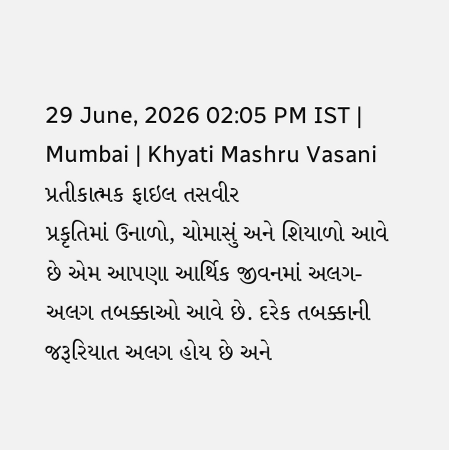29 June, 2026 02:05 PM IST | Mumbai | Khyati Mashru Vasani
પ્રતીકાત્મક ફાઇલ તસવીર
પ્રકૃતિમાં ઉનાળો, ચોમાસું અને શિયાળો આવે છે એમ આપણા આર્થિક જીવનમાં અલગ-અલગ તબક્કાઓ આવે છે. દરેક તબક્કાની જરૂરિયાત અલગ હોય છે અને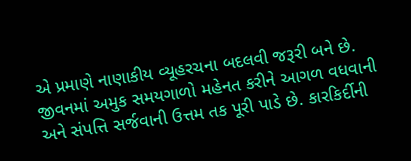એ પ્રમાણે નાણાકીય વ્યૂહરચના બદલવી જરૂરી બને છે.
જીવનમાં અમુક સમયગાળો મહેનત કરીને આગળ વધવાની અને સંપત્તિ સર્જવાની ઉત્તમ તક પૂરી પાડે છે. કારકિર્દીની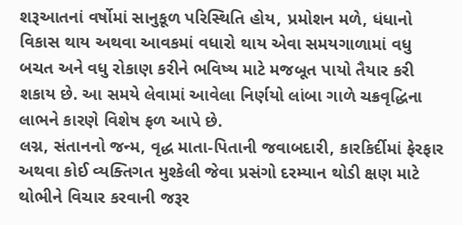શરૂઆતનાં વર્ષોમાં સાનુકૂળ પરિસ્થિતિ હોય, પ્રમોશન મળે, ધંધાનો વિકાસ થાય અથવા આવકમાં વધારો થાય એવા સમયગાળામાં વધુ બચત અને વધુ રોકાણ કરીને ભવિષ્ય માટે મજબૂત પાયો તૈયાર કરી શકાય છે. આ સમયે લેવામાં આવેલા નિર્ણયો લાંબા ગાળે ચક્રવૃદ્ધિના લાભને કારણે વિશેષ ફળ આપે છે.
લગ્ન, સંતાનનો જન્મ, વૃદ્ધ માતા-પિતાની જવાબદારી, કારકિર્દીમાં ફેરફાર અથવા કોઈ વ્યક્તિગત મુશ્કેલી જેવા પ્રસંગો દરમ્યાન થોડી ક્ષણ માટે થોભીને વિચાર કરવાની જરૂર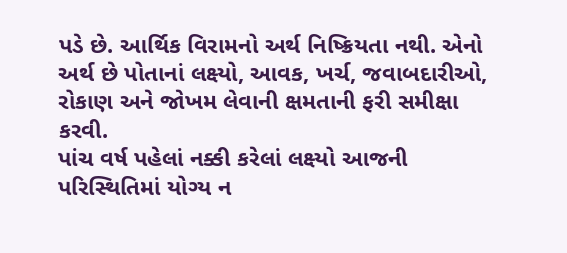પડે છે. આર્થિક વિરામનો અર્થ નિષ્ક્રિયતા નથી. એનો અર્થ છે પોતાનાં લક્ષ્યો, આવક, ખર્ચ, જવાબદારીઓ, રોકાણ અને જોખમ લેવાની ક્ષમતાની ફરી સમીક્ષા કરવી.
પાંચ વર્ષ પહેલાં નક્કી કરેલાં લક્ષ્યો આજની પરિસ્થિતિમાં યોગ્ય ન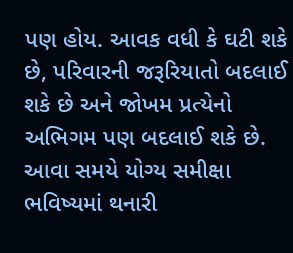પણ હોય. આવક વધી કે ઘટી શકે છે, પરિવારની જરૂરિયાતો બદલાઈ શકે છે અને જોખમ પ્રત્યેનો અભિગમ પણ બદલાઈ શકે છે. આવા સમયે યોગ્ય સમીક્ષા ભવિષ્યમાં થનારી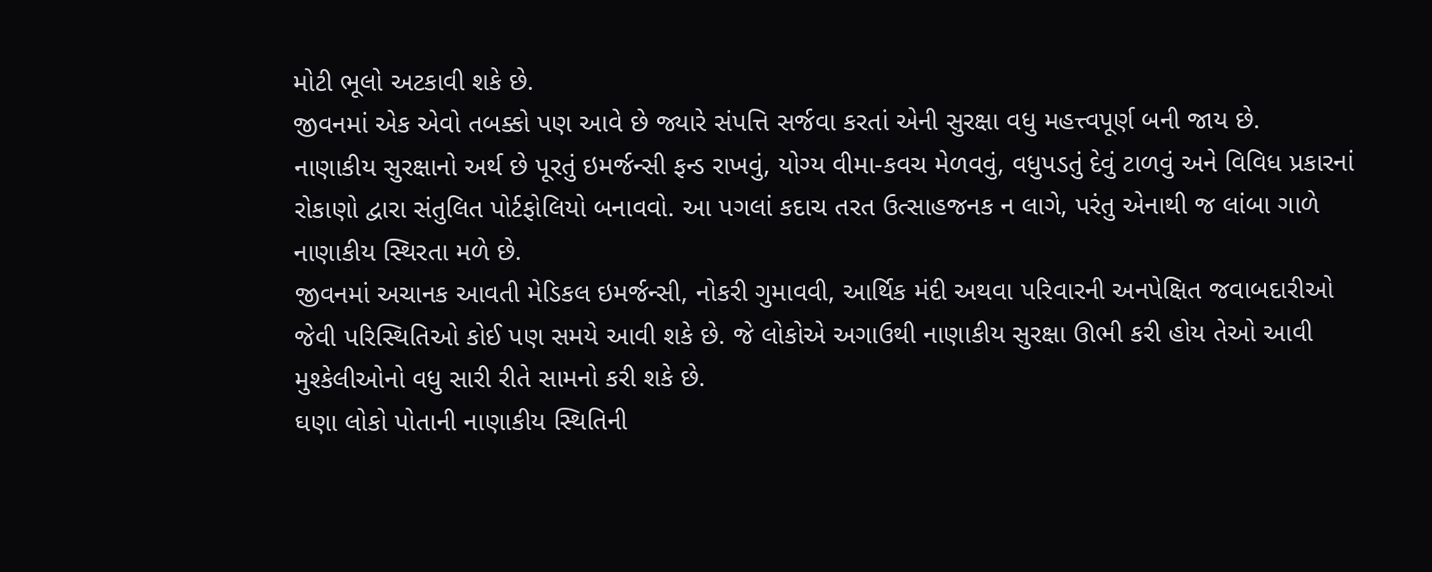મોટી ભૂલો અટકાવી શકે છે.
જીવનમાં એક એવો તબક્કો પણ આવે છે જ્યારે સંપત્તિ સર્જવા કરતાં એની સુરક્ષા વધુ મહત્ત્વપૂર્ણ બની જાય છે.
નાણાકીય સુરક્ષાનો અર્થ છે પૂરતું ઇમર્જન્સી ફન્ડ રાખવું, યોગ્ય વીમા-કવચ મેળવવું, વધુપડતું દેવું ટાળવું અને વિવિધ પ્રકારનાં રોકાણો દ્વારા સંતુલિત પોર્ટફોલિયો બનાવવો. આ પગલાં કદાચ તરત ઉત્સાહજનક ન લાગે, પરંતુ એનાથી જ લાંબા ગાળે નાણાકીય સ્થિરતા મળે છે.
જીવનમાં અચાનક આવતી મેડિકલ ઇમર્જન્સી, નોકરી ગુમાવવી, આર્થિક મંદી અથવા પરિવારની અનપેક્ષિત જવાબદારીઓ જેવી પરિસ્થિતિઓ કોઈ પણ સમયે આવી શકે છે. જે લોકોએ અગાઉથી નાણાકીય સુરક્ષા ઊભી કરી હોય તેઓ આવી મુશ્કેલીઓનો વધુ સારી રીતે સામનો કરી શકે છે.
ઘણા લોકો પોતાની નાણાકીય સ્થિતિની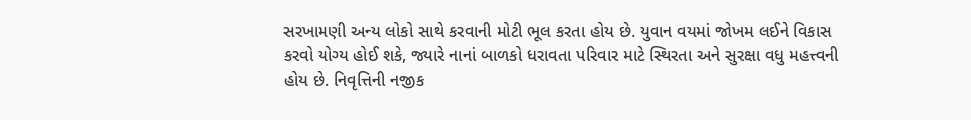સરખામણી અન્ય લોકો સાથે કરવાની મોટી ભૂલ કરતા હોય છે. યુવાન વયમાં જોખમ લઈને વિકાસ કરવો યોગ્ય હોઈ શકે, જ્યારે નાનાં બાળકો ધરાવતા પરિવાર માટે સ્થિરતા અને સુરક્ષા વધુ મહત્ત્વની હોય છે. નિવૃત્તિની નજીક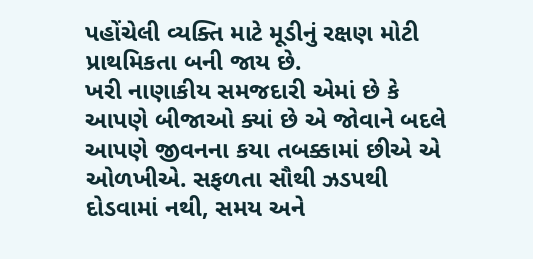પહોંચેલી વ્યક્તિ માટે મૂડીનું રક્ષણ મોટી પ્રાથમિકતા બની જાય છે.
ખરી નાણાકીય સમજદારી એમાં છે કે આપણે બીજાઓ ક્યાં છે એ જોવાને બદલે આપણે જીવનના કયા તબક્કામાં છીએ એ ઓળખીએ. સફળતા સૌથી ઝડપથી દોડવામાં નથી, સમય અને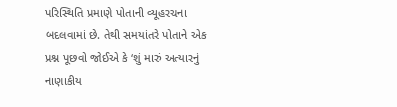પરિસ્થિતિ પ્રમાણે પોતાની વ્યૂહરચના બદલવામાં છે. તેથી સમયાંતરે પોતાને એક પ્રશ્ન પૂછવો જોઈએ કે ‘શું મારું અત્યારનું નાણાકીય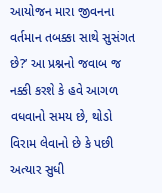આયોજન મારા જીવનના વર્તમાન તબક્કા સાથે સુસંગત છે?’ આ પ્રશ્નનો જવાબ જ નક્કી કરશે કે હવે આગળ વધવાનો સમય છે, થોડો વિરામ લેવાનો છે કે પછી અત્યાર સુધી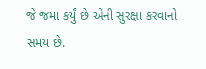જે જમા કર્યું છે એની સુરક્ષા કરવાનો સમય છે.